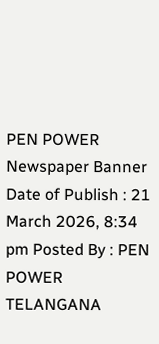PEN POWER
Newspaper Banner
Date of Publish : 21 March 2026, 8:34 pm Posted By : PEN POWER TELANGANA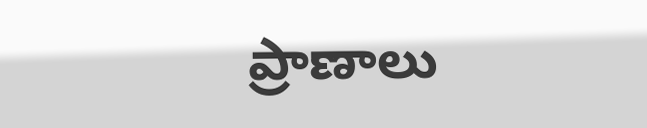ప్రాణాలు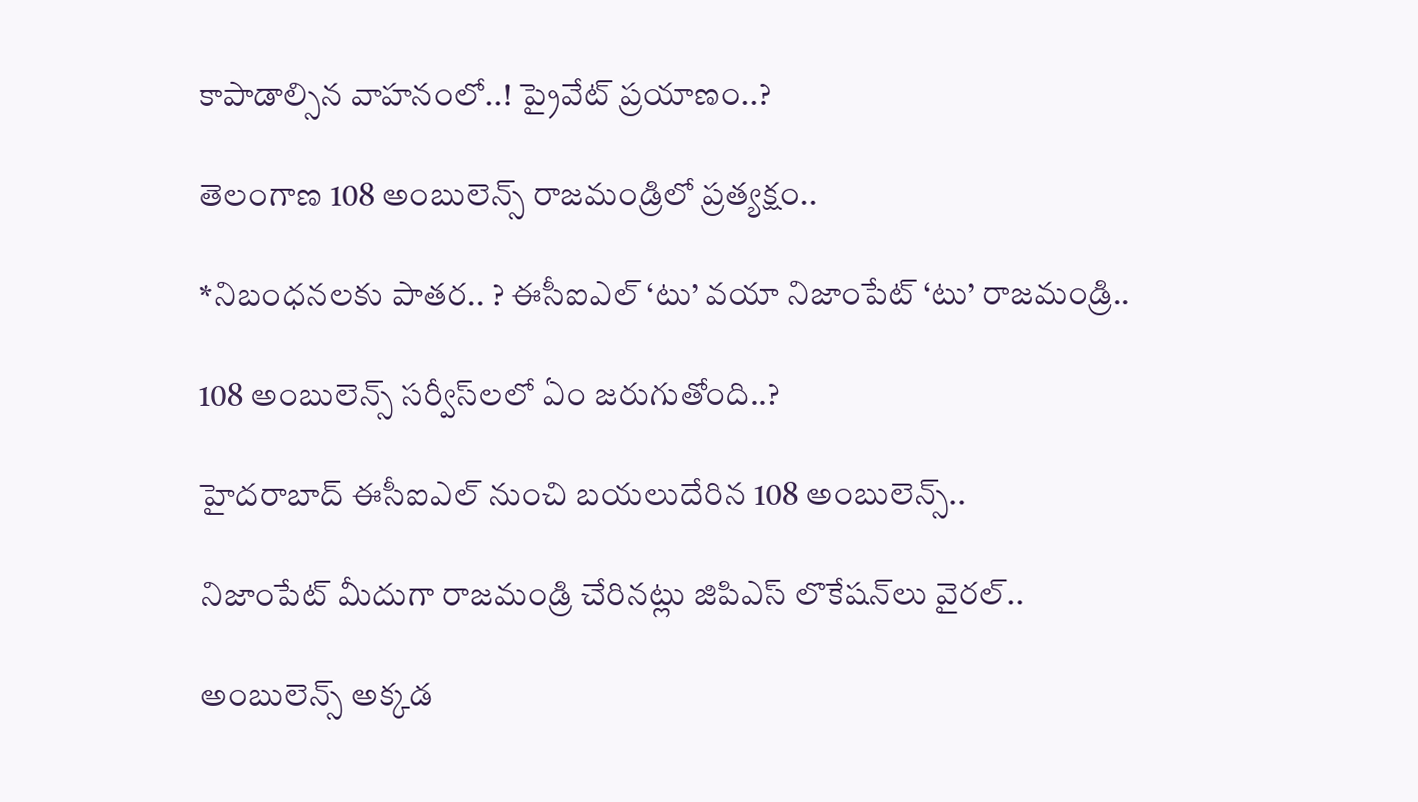కాపాడాల్సిన వాహనంలో..! ప్రైవేట్ ప్రయాణం..?

తెలంగాణ 108 అంబులెన్స్ రాజమండ్రిలో ప్రత్యక్షం..

*నిబంధనలకు పాతర.. ? ఈసీఐఎల్ ‘టు’ వయా నిజాంపేట్ ‘టు’ రాజమండ్రి..

108 అంబులెన్స్ సర్వీస్‌లలో ఏం జరుగుతోంది..?

హైదరాబాద్ ఈసీఐఎల్ నుంచి బయలుదేరిన 108 అంబులెన్స్..

నిజాంపేట్ మీదుగా రాజమండ్రి చేరినట్లు జిపిఎస్ లొకేషన్‌లు వైరల్..

అంబులెన్స్ అక్కడ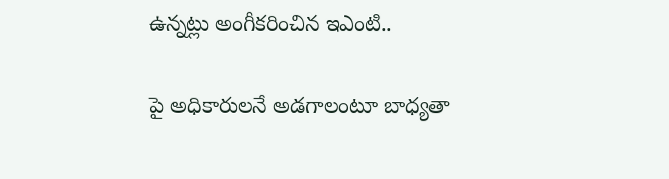ఉన్నట్లు అంగీకరించిన ఇఎంటి..

పై అధికారులనే అడగాలంటూ బాధ్యతా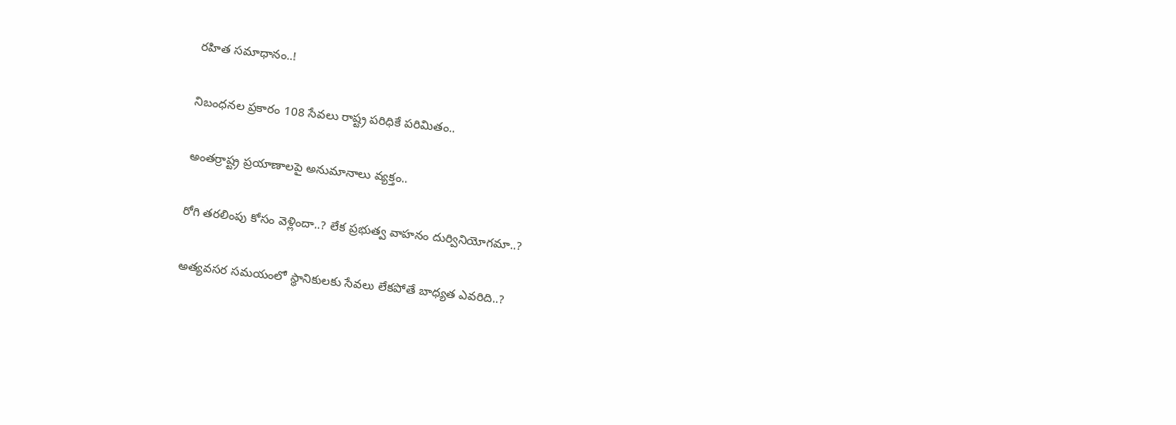రహిత సమాధానం..!

నిబంధనల ప్రకారం 108 సేవలు రాష్ట్ర పరిధికే పరిమితం..

అంతర్రాష్ట్ర ప్రయాణాలపై అనుమానాలు వ్యక్తం..

రోగి తరలింపు కోసం వెళ్లిందా..? లేక ప్రభుత్వ వాహనం దుర్వినియోగమా..?

అత్యవసర సమయంలో స్థానికులకు సేవలు లేకపోతే బాధ్యత ఎవరిది..?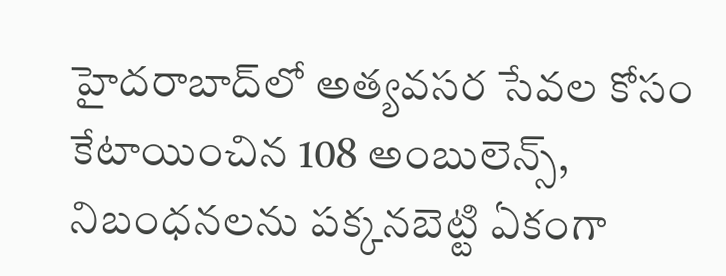హైదరాబాద్‌లో అత్యవసర సేవల కోసం కేటాయించిన 108 అంబులెన్స్, నిబంధనలను పక్కనబెట్టి ఏకంగా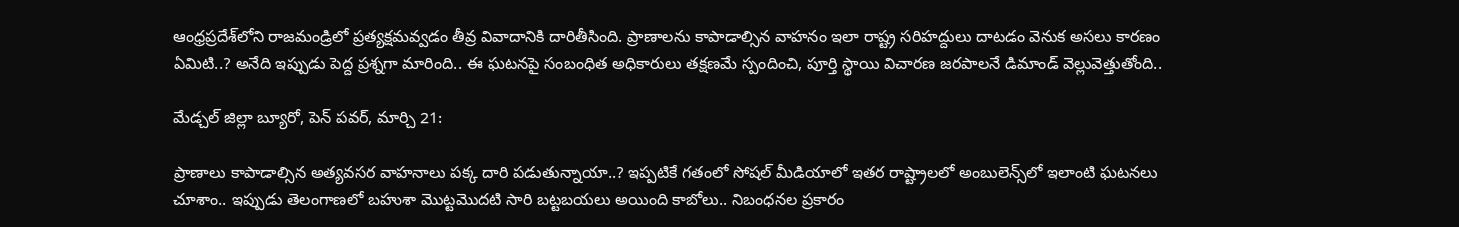ఆంధ్రప్రదేశ్‌లోని రాజమండ్రిలో ప్రత్యక్షమవ్వడం తీవ్ర వివాదానికి దారితీసింది. ప్రాణాలను కాపాడాల్సిన వాహనం ఇలా రాష్ట్ర సరిహద్దులు దాటడం వెనుక అసలు కారణం ఏమిటి..? అనేది ఇప్పుడు పెద్ద ప్రశ్నగా మారింది.. ఈ ఘటనపై సంబంధిత అధికారులు తక్షణమే స్పందించి, పూర్తి స్థాయి విచారణ జరపాలనే డిమాండ్ వెల్లువెత్తుతోంది..

మేడ్చల్ జిల్లా బ్యూరో, పెన్ పవర్, మార్చి 21:

ప్రాణాలు కాపాడాల్సిన అత్యవసర వాహనాలు పక్క దారి పడుతున్నాయా..? ఇప్పటికే గతంలో సోషల్ మీడియాలో ఇతర రాష్ట్రాలలో అంబులెన్స్‌లో ఇలాంటి ఘటనలు చూశాం.. ఇప్పుడు తెలంగాణలో బహుశా మొట్టమొదటి సారి బట్టబయలు అయింది కాబోలు.. నిబంధనల ప్రకారం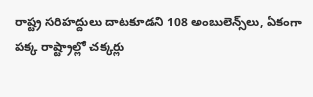రాష్ట్ర సరిహద్దులు దాటకూడని 108 అంబులెన్స్‌లు, ఏకంగా పక్క రాష్ట్రాల్లో చక్కర్లు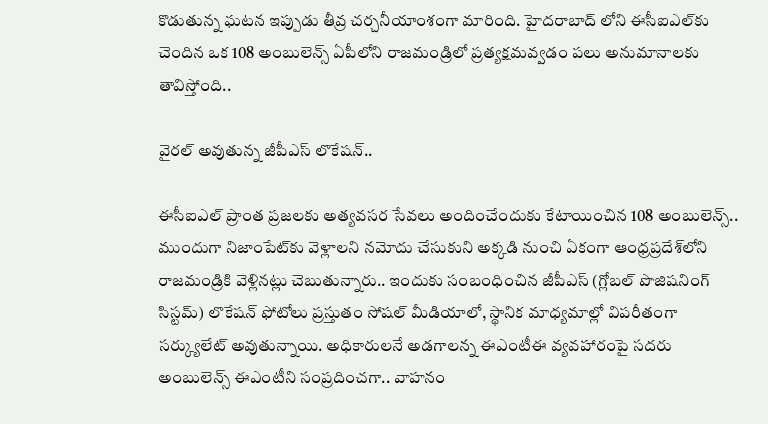కొడుతున్న ఘటన ఇప్పుడు తీవ్ర చర్చనీయాంశంగా మారింది. హైదరాబాద్‌ లోని ఈసీఐఎల్‌కు చెందిన ఒక 108 అంబులెన్స్ ఏపీలోని రాజమండ్రిలో ప్రత్యక్షమవ్వడం పలు అనుమానాలకు తావిస్తోంది..

వైరల్ అవుతున్న జీపీఎస్ లొకేషన్..

ఈసీఐఎల్ ప్రాంత ప్రజలకు అత్యవసర సేవలు అందించేందుకు కేటాయించిన 108 అంబులెన్స్.. ముందుగా నిజాంపేట్‌కు వెళ్లాలని నమోదు చేసుకుని అక్కడి నుంచి ఏకంగా ఆంధ్రప్రదేశ్‌లోని రాజమండ్రికి వెళ్లినట్లు చెబుతున్నారు.. ఇందుకు సంబంధించిన జీపీఎస్ (గ్లోబల్ పొజిషనింగ్ సిస్టమ్) లొకేషన్ ఫోటోలు ప్రస్తుతం సోషల్ మీడియాలో, స్థానిక మాధ్యమాల్లో విపరీతంగా సర్క్యులేట్ అవుతున్నాయి. అధికారులనే అడగాలన్న ఈఎంటీఈ వ్యవహారంపై సదరు అంబులెన్స్ ఈఎంటీని సంప్రదించగా.. వాహనం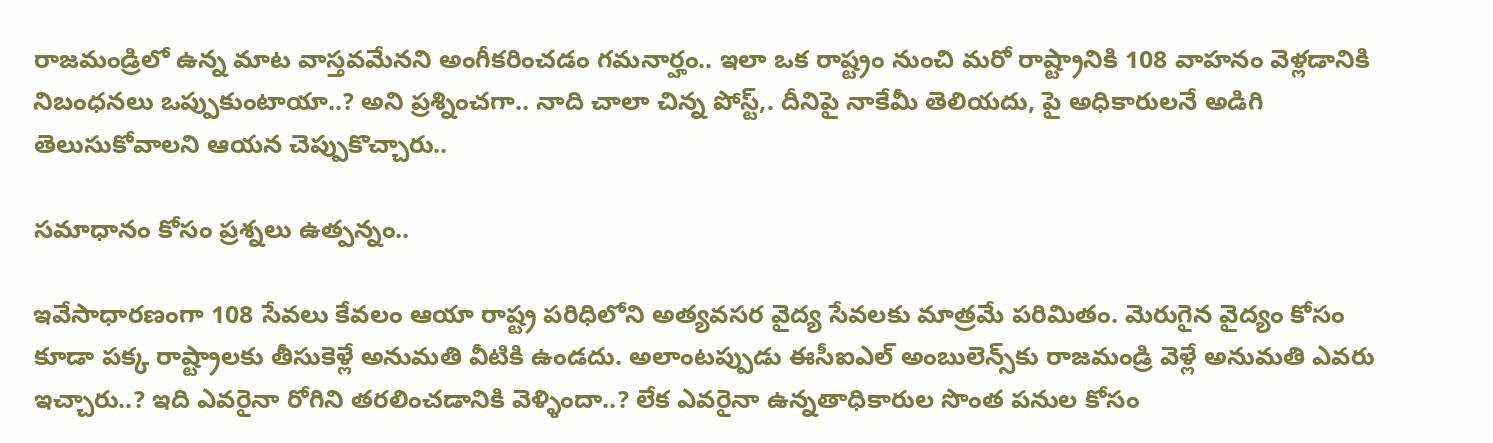రాజమండ్రిలో ఉన్న మాట వాస్తవమేనని అంగీకరించడం గమనార్హం.. ఇలా ఒక రాష్ట్రం నుంచి మరో రాష్ట్రానికి 108 వాహనం వెళ్లడానికి నిబంధనలు ఒప్పుకుంటాయా..? అని ప్రశ్నించగా.. నాది చాలా చిన్న పోస్ట్,. దీనిపై నాకేమీ తెలియదు, పై అధికారులనే అడిగి తెలుసుకోవాలని ఆయన చెప్పుకొచ్చారు..

సమాధానం కోసం ప్రశ్నలు ఉత్పన్నం..

ఇవేసాధారణంగా 108 సేవలు కేవలం ఆయా రాష్ట్ర పరిధిలోని అత్యవసర వైద్య సేవలకు మాత్రమే పరిమితం. మెరుగైన వైద్యం కోసం కూడా పక్క రాష్ట్రాలకు తీసుకెళ్లే అనుమతి వీటికి ఉండదు. అలాంటప్పుడు ఈసీఐఎల్ అంబులెన్స్‌కు రాజమండ్రి వెళ్లే అనుమతి ఎవరు ఇచ్చారు..? ఇది ఎవరైనా రోగిని తరలించడానికి వెళ్ళిందా..? లేక ఎవరైనా ఉన్నతాధికారుల సొంత పనుల కోసం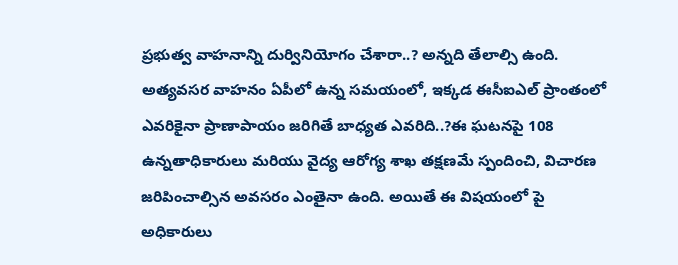ప్రభుత్వ వాహనాన్ని దుర్వినియోగం చేశారా..? అన్నది తేలాల్సి ఉంది. అత్యవసర వాహనం ఏపీలో ఉన్న సమయంలో, ఇక్కడ ఈసీఐఎల్ ప్రాంతంలో ఎవరికైనా ప్రాణాపాయం జరిగితే బాధ్యత ఎవరిది..?ఈ ఘటనపై 108 ఉన్నతాధికారులు మరియు వైద్య ఆరోగ్య శాఖ తక్షణమే స్పందించి, విచారణ జరిపించాల్సిన అవసరం ఎంతైనా ఉంది. అయితే ఈ విషయంలో పై అధికారులు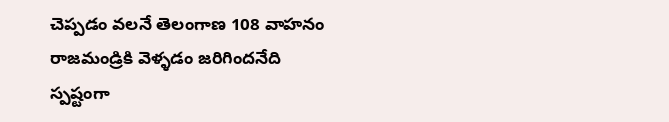చెప్పడం వలనే తెలంగాణ 108 వాహనం రాజమండ్రికి వెళ్ళడం జరిగిందనేది స్పష్టంగా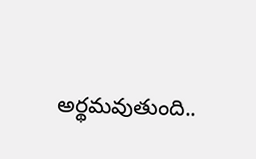అర్థమవుతుంది..